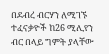በደብረ ብርሃን ለሚገኙ ተፈናቃዮች ከ26 ሚሊየን ብር በላይ ግምት ያላቸው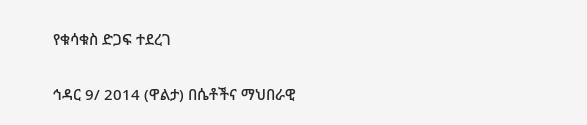የቁሳቁስ ድጋፍ ተደረገ

ኅዳር 9/ 2014 (ዋልታ) በሴቶችና ማህበራዊ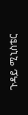ጉዳይ ሚኒስቴር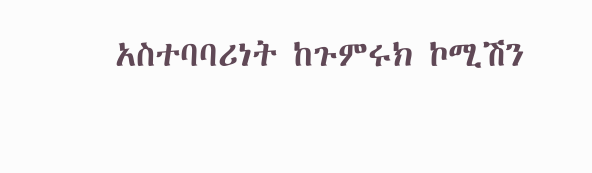አስተባባሪነት ከጉምሩክ ኮሚሽን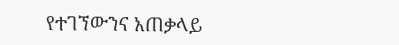የተገኘውንና አጠቃላይ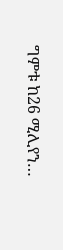ግምቱ ከ26 ሚሊየን…